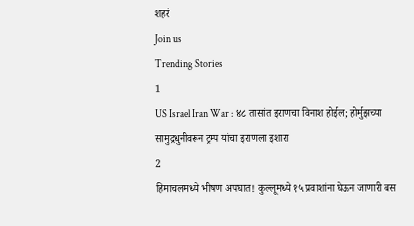शहरं
Join us
Trending Stories
1
US Israel Iran War : ४८ तासांत इराणचा विनाश होईल; होर्मुझच्या सामुद्रधुनीवरून ट्रम्प यांचा इराणला इशारा
2
हिमाचलमध्ये भीषण अपघात! कुल्लूमध्ये १५ प्रवाशांना घेऊन जाणारी बस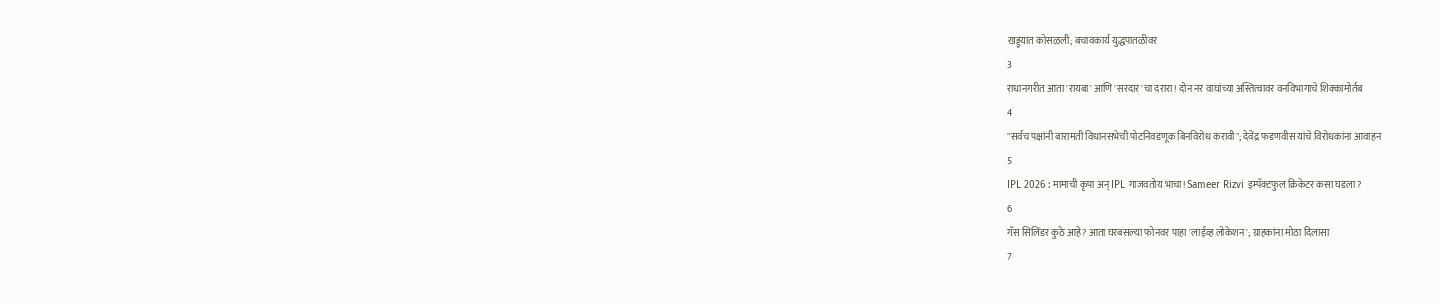खड्ड्यात कोसळली; बचावकार्य युद्धपातळीवर
3
राधानगरीत आता 'रायबा' आणि 'सरदार'चा दरारा! दोन नर वाघांच्या अस्तित्वावर वनविभागाचे शिक्कामोर्तब
4
"सर्वच पक्षांनी बारामती विधानसभेची पोटनिवडणूक बिनविरोध करावी"; देवेंद्र फडणवीस यांचे विरोधकांना आवाहन
5
IPL 2026 : मामाची कृपा अन् IPL गाजवतोय भाचा! Sameer Rizvi इम्पॅक्टफुल क्रिकेटर कसा घडला?
6
गॅस सिलिंडर कुठे आहे? आता घरबसल्या फोनवर पाहा 'लाईव्ह लोकेशन'; ग्राहकांना मोठा दिलासा
7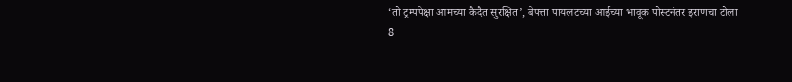‘तो ट्रम्पपेक्षा आमच्या कैदैत सुरक्षित’, बेपत्ता पायलटच्या आईच्या भावूक पोस्टनंतर इराणचा टोला
8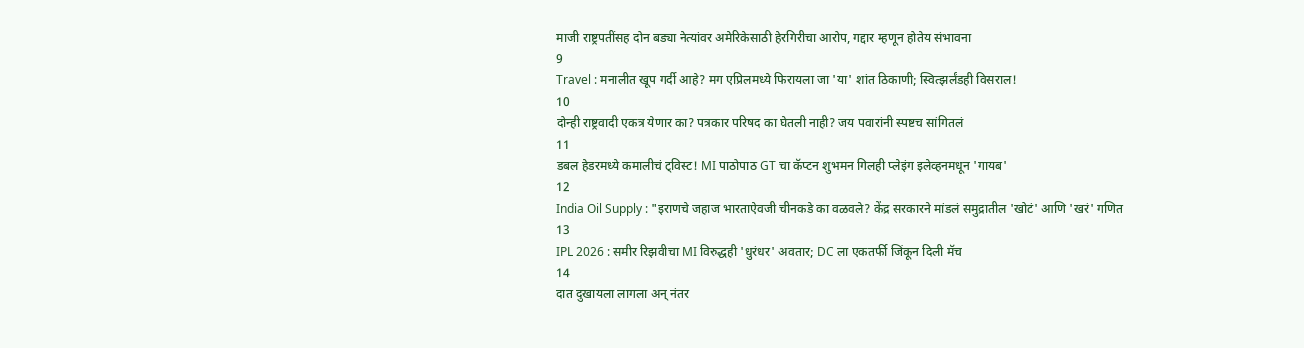माजी राष्ट्रपतींसह दोन बड्या नेत्यांवर अमेरिकेसाठी हेरगिरीचा आरोप, गद्दार म्हणून होतेय संभावना
9
Travel : मनालीत खूप गर्दी आहे? मग एप्रिलमध्ये फिरायला जा 'या' शांत ठिकाणी; स्वित्झर्लंडही विसराल!
10
दोन्ही राष्ट्रवादी एकत्र येणार का? पत्रकार परिषद का घेतली नाही? जय पवारांनी स्पष्टच सांगितलं
11
डबल हेडरमध्ये कमालीचं ट्विस्ट! MI पाठोपाठ GT चा कॅप्टन शुभमन गिलही प्लेइंग इलेव्हनमधून 'गायब'
12
India Oil Supply : "इराणचे जहाज भारताऐवजी चीनकडे का वळवले? केंद्र सरकारने मांडलं समुद्रातील 'खोटं' आणि 'खरं' गणित
13
IPL 2026 : समीर रिझवीचा MI विरुद्धही 'धुरंधर' अवतार; DC ला एकतर्फी जिंकून दिली मॅच
14
दात दुखायला लागला अन् नंतर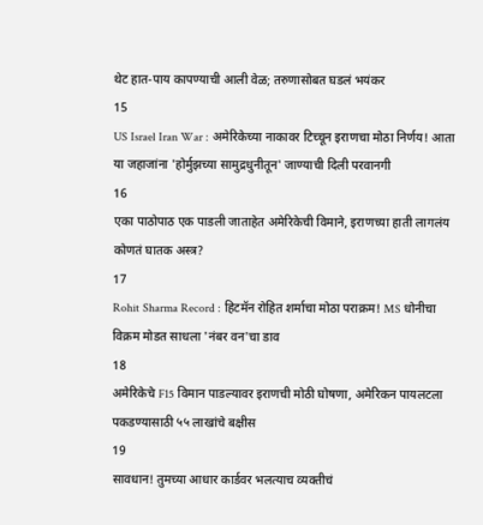थेट हात-पाय कापण्याची आली वेळ; तरुणासोबत घडलं भयंकर
15
US Israel Iran War : अमेरिकेच्या नाकावर टिच्चून इराणचा मोठा निर्णय! आता या जहाजांना 'होर्मुझच्या सामुद्रधुनीतून' जाण्याची दिली परवानगी
16
एका पाठोपाठ एक पाडली जाताहेत अमेरिकेची विमाने, इराणच्या हाती लागलंय कोणतं घातक अस्त्र?
17
Rohit Sharma Record : हिटमॅन रोहित शर्माचा मोठा पराक्रम! MS धोनीचा विक्रम मोडत साधला 'नंबर वन'चा डाव
18
अमेरिकेचे F15 विमान पाडल्यावर इराणची मोठी घोषणा, अमेरिकन पायलटला पकडण्यासाठी ५५ लाखांचे बक्षीस
19
सावधान! तुमच्या आधार कार्डवर भलत्याच व्यक्तीचं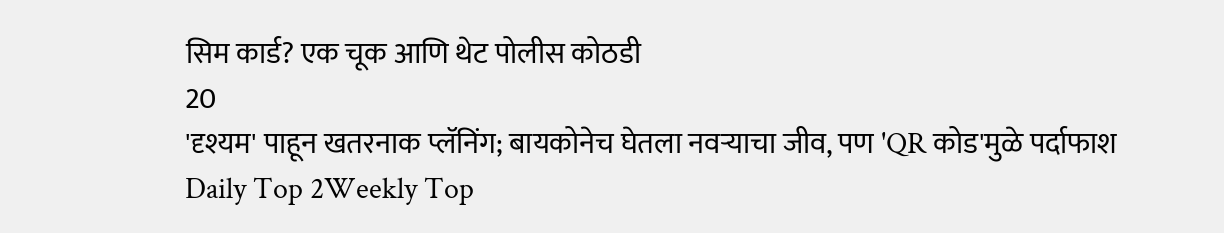सिम कार्ड? एक चूक आणि थेट पोलीस कोठडी
20
'दृश्यम' पाहून खतरनाक प्लॅनिंग; बायकोनेच घेतला नवऱ्याचा जीव, पण 'QR कोड'मुळे पर्दाफाश
Daily Top 2Weekly Top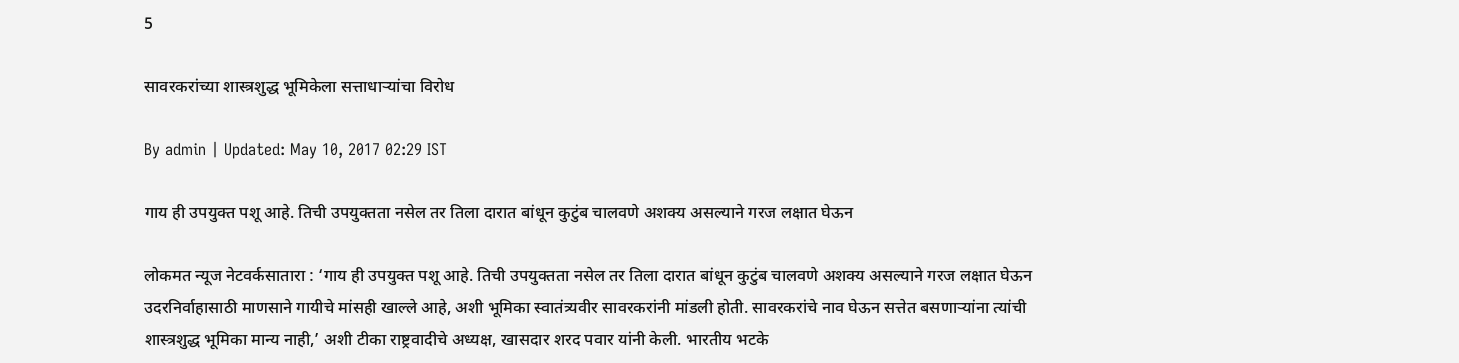5

सावरकरांच्या शास्त्रशुद्ध भूमिकेला सत्ताधाऱ्यांचा विरोध

By admin | Updated: May 10, 2017 02:29 IST

गाय ही उपयुक्त पशू आहे. तिची उपयुक्तता नसेल तर तिला दारात बांधून कुटुंब चालवणे अशक्य असल्याने गरज लक्षात घेऊन

लोकमत न्यूज नेटवर्कसातारा : ‘गाय ही उपयुक्त पशू आहे. तिची उपयुक्तता नसेल तर तिला दारात बांधून कुटुंब चालवणे अशक्य असल्याने गरज लक्षात घेऊन उदरनिर्वाहासाठी माणसाने गायीचे मांसही खाल्ले आहे, अशी भूमिका स्वातंत्र्यवीर सावरकरांनी मांडली होती. सावरकरांचे नाव घेऊन सत्तेत बसणाऱ्यांना त्यांची शास्त्रशुद्ध भूमिका मान्य नाही,’ अशी टीका राष्ट्रवादीचे अध्यक्ष, खासदार शरद पवार यांनी केली. भारतीय भटके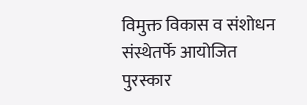विमुक्त विकास व संशोधन संस्थेतर्फे आयोजित पुरस्कार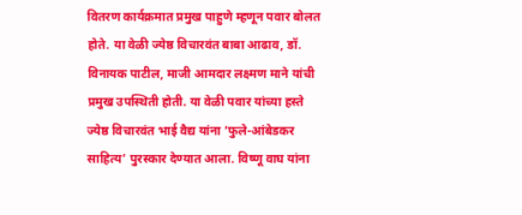वितरण कार्यक्रमात प्रमुख पाहुणे म्हणून पवार बोलत होते. या वेळी ज्येष्ठ विचारवंत बाबा आढाव, डॉ. विनायक पाटील, माजी आमदार लक्ष्मण माने यांची प्रमुख उपस्थिती होती. या वेळी पवार यांच्या हस्ते ज्येष्ठ विचारवंत भाई वैद्य यांना ‘फुले-आंबेडकर साहित्य’ पुरस्कार देण्यात आला. विष्णू वाघ यांना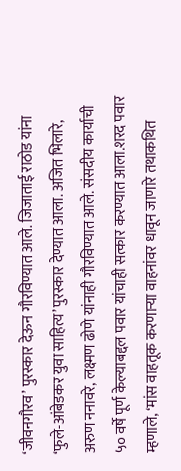‘जीवनगौरव’ पुरस्कार देऊन गौरविण्यात आले. जिजाताई राठोड यांना ‘फुले-आंबेडकर युवा साहित्य’ पुरस्कार देण्यात आला. अजित भिलारे, अरुण ननावरे, लक्ष्मण ढोणे यांनाही गौरविण्यात आले. संसदीय कार्याची ५० वर्षे पूर्ण केल्याबद्दल पवार यांचाही सत्कार करण्यात आला.शरद पवार म्हणाले, ‘मांस वाहतूक करणाऱ्या वाहनांवर धावून जाणारे तथाकथित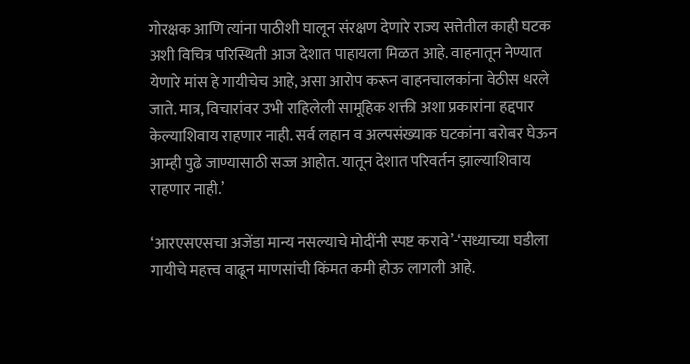गोरक्षक आणि त्यांना पाठीशी घालून संरक्षण देणारे राज्य सत्तेतील काही घटक अशी विचित्र परिस्थिती आज देशात पाहायला मिळत आहे. वाहनातून नेण्यात येणारे मांस हे गायीचेच आहे, असा आरोप करून वाहनचालकांना वेठीस धरले जाते. मात्र, विचारांवर उभी राहिलेली सामूहिक शक्ती अशा प्रकारांना हद्दपार केल्याशिवाय राहणार नाही. सर्व लहान व अल्पसंख्याक घटकांना बरोबर घेऊन आम्ही पुढे जाण्यासाठी सज्ज आहोत. यातून देशात परिवर्तन झाल्याशिवाय राहणार नाही.’

‘आरएसएसचा अजेंडा मान्य नसल्याचे मोदींनी स्पष्ट करावे’-‘सध्याच्या घडीला गायीचे महत्त्व वाढून माणसांची किंमत कमी होऊ लागली आहे.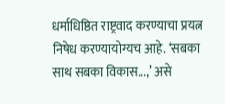धर्माधिष्ठित राष्ट्रवाद करण्याचा प्रयत्न निषेध करण्यायोग्यच आहे. ‘सबका साथ सबका विकास...,’ असे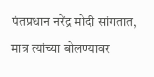पंतप्रधान नरेंद्र मोदी सांगतात, मात्र त्यांच्या बोलण्यावर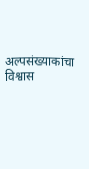अल्पसंख्याकांचा विश्वास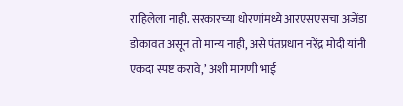राहिलेला नाही. सरकारच्या धोरणांमध्ये आरएसएसचा अजेंडा डोकावत असून तो मान्य नाही, असे पंतप्रधान नरेंद्र मोदी यांनी एकदा स्पष्ट करावे,’ अशी मागणी भाई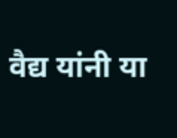वैद्य यांनी या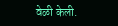वेळी केली.